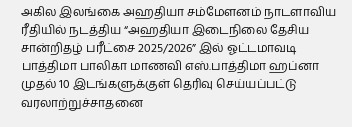அகில இலங்கை அஹதியா சம்மேளனம் நாடளாவிய ரீதியில் நடத்திய “அஹதியா இடைநிலை தேசிய சான்றிதழ் பரீட்சை 2025/2026” இல் ஓட்டமாவடி பாத்திமா பாலிகா மாணவி எஸ்.பாத்திமா ஹப்னா முதல் 10 இடங்களுக்குள் தெரிவு செய்யப்பட்டு வரலாற்றுச்சாதனை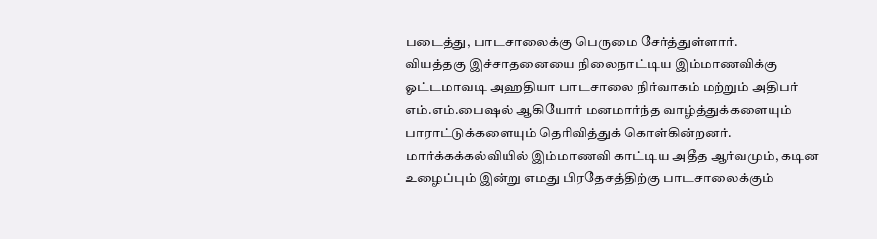படைத்து, பாடசாலைக்கு பெருமை சேர்த்துள்ளார்.
வியத்தகு இச்சாதனையை நிலைநாட்டிய இம்மாணவிக்கு ஓட்டமாவடி அஹதியா பாடசாலை நிர்வாகம் மற்றும் அதிபர் எம்.எம்.பைஷல் ஆகியோர் மனமார்ந்த வாழ்த்துக்களையும் பாராட்டுக்களையும் தெரிவித்துக் கொள்கின்றனர்.
மார்க்கக்கல்வியில் இம்மாணவி காட்டிய அதீத ஆர்வமும், கடின உழைப்பும் இன்று எமது பிரதேசத்திற்கு பாடசாலைக்கும்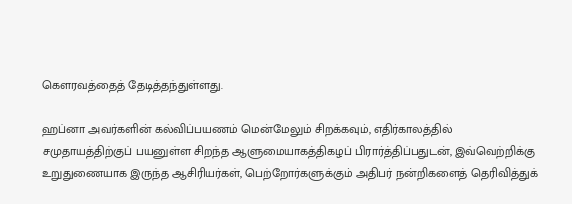கௌரவத்தைத் தேடித்தந்துள்ளது.

ஹப்னா அவர்களின் கல்விப்பயணம் மென்மேலும் சிறக்கவும், எதிர்காலத்தில் சமுதாயத்திற்குப் பயனுள்ள சிறந்த ஆளுமையாகத்திகழப் பிரார்த்திப்பதுடன், இவ்வெற்றிக்கு உறுதுணையாக இருந்த ஆசிரியர்கள், பெற்றோர்களுக்கும் அதிபர் நன்றிகளைத் தெரிவித்துக்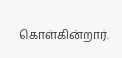கொள்கின்றார்.